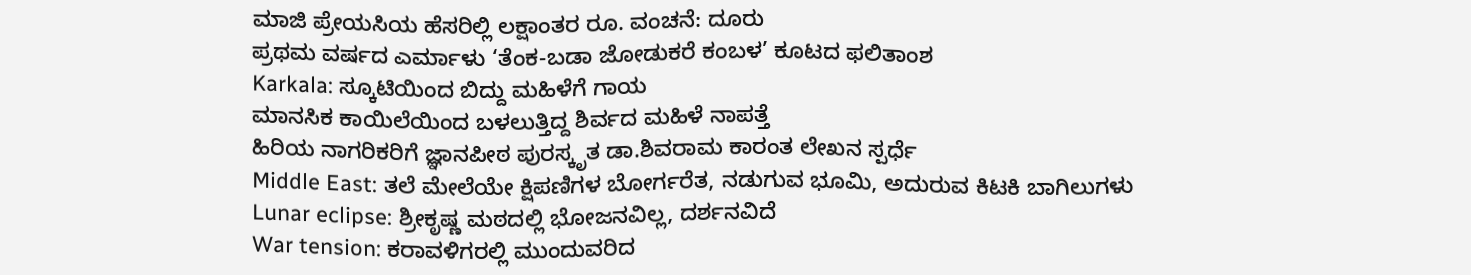ಮಾಜಿ ಪ್ರೇಯಸಿಯ ಹೆಸರಿಲ್ಲಿ ಲಕ್ಷಾಂತರ ರೂ. ವಂಚನೆ: ದೂರು
ಪ್ರಥಮ ವರ್ಷದ ಎರ್ಮಾಳು ‘ತೆಂಕ-ಬಡಾ ಜೋಡುಕರೆ ಕಂಬಳ’ ಕೂಟದ ಫಲಿತಾಂಶ
Karkala: ಸ್ಕೂಟಿಯಿಂದ ಬಿದ್ದು ಮಹಿಳೆಗೆ ಗಾಯ
ಮಾನಸಿಕ ಕಾಯಿಲೆಯಿಂದ ಬಳಲುತ್ತಿದ್ದ ಶಿರ್ವದ ಮಹಿಳೆ ನಾಪತ್ತೆ
ಹಿರಿಯ ನಾಗರಿಕರಿಗೆ ಜ್ಞಾನಪೀಠ ಪುರಸ್ಕೃತ ಡಾ.ಶಿವರಾಮ ಕಾರಂತ ಲೇಖನ ಸ್ಪರ್ಧೆ
Middle East: ತಲೆ ಮೇಲೆಯೇ ಕ್ಷಿಪಣಿಗಳ ಬೋರ್ಗರೆತ, ನಡುಗುವ ಭೂಮಿ, ಅದುರುವ ಕಿಟಕಿ ಬಾಗಿಲುಗಳು
Lunar eclipse: ಶ್ರೀಕೃಷ್ಣ ಮಠದಲ್ಲಿ ಭೋಜನವಿಲ್ಲ, ದರ್ಶನವಿದೆ
War tension: ಕರಾವಳಿಗರಲ್ಲಿ ಮುಂದುವರಿದ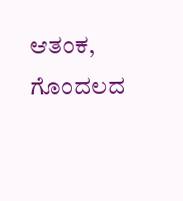ಆತಂಕ, ಗೊಂದಲದ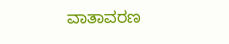ವಾತಾವರಣ